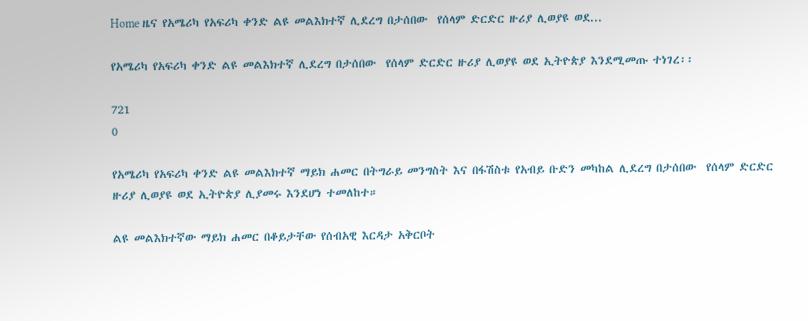Home ዜና የአሜሪካ የአፍሪካ ቀንድ ልዩ መልእክተኛ ሊደረግ በታሰበው  የሰላም ድርድር ዙሪያ ሊወያዩ ወደ...

የአሜሪካ የአፍሪካ ቀንድ ልዩ መልእክተኛ ሊደረግ በታሰበው  የሰላም ድርድር ዙሪያ ሊወያዩ ወደ ኢትዮጵያ እንደሚመጡ ተነገረ፡፡

721
0

የአሜሪካ የአፍሪካ ቀንድ ልዩ መልእክተኛ ማይክ ሐመር በትግራይ መንግስት እና በፋሽስቱ የአብይ ቡድን መካከል ሊደረግ በታሰበው  የሰላም ድርድር ዙሪያ ሊወያዩ ወደ ኢትዮጵያ ሊያመሩ እንደሆነ ተመለከተ።

ልዩ መልእክተኛው ማይክ ሐመር በቆይታቸው የሰብአዊ እርዳታ አቅርቦት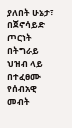ያለበት ሁኔታ፣ በጀኖሳይድ ጦርነት በትግራይ ህዝብ ላይ  በተፈፀሙ የሰብአዊ መብት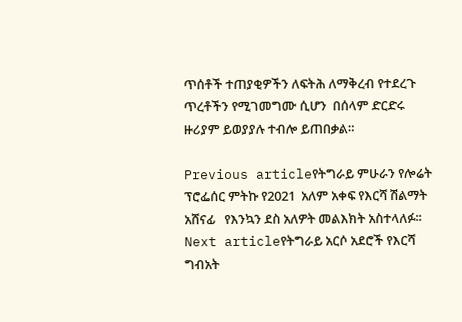ጥሰቶች ተጠያቂዎችን ለፍትሕ ለማቅረብ የተደረጉ ጥረቶችን የሚገመግሙ ሲሆን  በሰላም ድርድሩ ዙሪያም ይወያያሉ ተብሎ ይጠበቃል።

Previous articleየትግራይ ምሁራን የሎሬት ፕሮፌሰር ምትኩ የ2021  አለም አቀፍ የእርሻ ሽልማት አሸናፊ   የእንኳን ደስ አለዎት መልእክት አስተላለፉ፡፡
Next articleየትግራይ አርሶ አደሮች የእርሻ ግብአት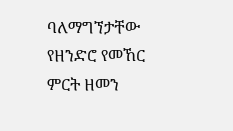ባለማግኘታቸው  የዘንድሮ የመኸር ምርት ዘመን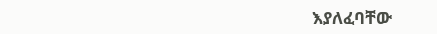እያለፈባቸው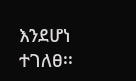እንደሆነ ተገለፀ፡፡